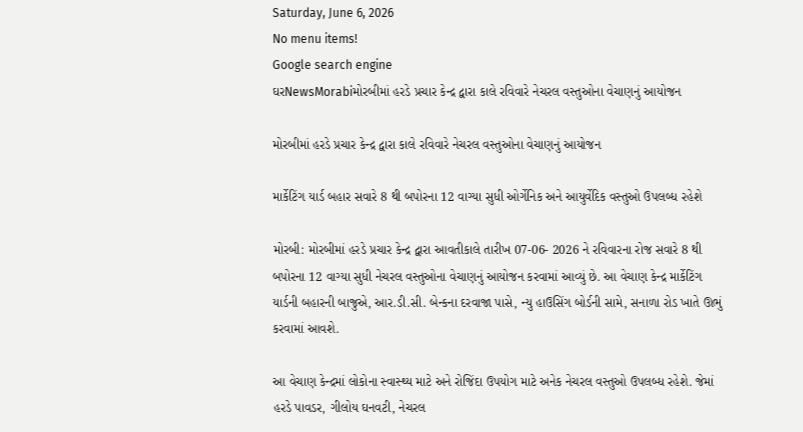Saturday, June 6, 2026
No menu items!
Google search engine
ઘરNewsMorabiમોરબીમાં હરડે પ્રચાર કેન્દ્ર દ્વારા કાલે રવિવારે નેચરલ વસ્તુઓના વેચાણનું આયોજન

મોરબીમાં હરડે પ્રચાર કેન્દ્ર દ્વારા કાલે રવિવારે નેચરલ વસ્તુઓના વેચાણનું આયોજન

માર્કેટિંગ યાર્ડ બહાર સવારે 8 થી બપોરના 12 વાગ્યા સુધી ઓર્ગેનિક અને આયુર્વેદિક વસ્તુઓ ઉપલબ્ધ રહેશે

મોરબી: મોરબીમાં હરડે પ્રચાર કેન્દ્ર દ્વારા આવતીકાલે તારીખ 07-06- 2026 ને રવિવારના રોજ સવારે 8 થી બપોરના 12 વાગ્યા સુધી નેચરલ વસ્તુઓના વેચાણનું આયોજન કરવામાં આવ્યું છે. આ વેચાણ કેન્દ્ર માર્કેટિંગ યાર્ડની બહારની બાજુએ, આર.ડી.સી. બેન્કના દરવાજા પાસે, ન્યુ હાઉસિંગ બોર્ડની સામે, સનાળા રોડ ખાતે ઊભું કરવામાં આવશે.

આ વેચાણ કેન્દ્રમાં લોકોના સ્વાસ્થ્ય માટે અને રોજિંદા ઉપયોગ માટે અનેક નેચરલ વસ્તુઓ ઉપલબ્ધ રહેશે. જેમાં હરડે પાવડર, ગીલોય ઘનવટી, નેચરલ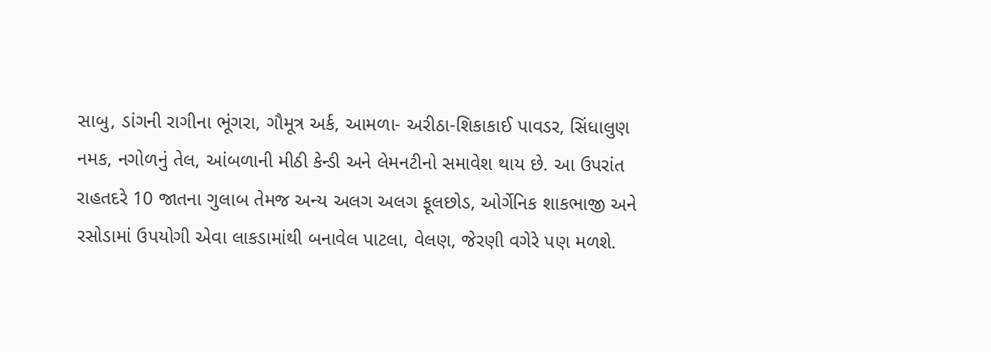સાબુ, ડાંગની રાગીના ભૂંગરા, ગૌમૂત્ર અર્ક, આમળા- અરીઠા-શિકાકાઈ પાવડર, સિંધાલુણ નમક, નગોળનું તેલ, આંબળાની મીઠી કેન્ડી અને લેમનટીનો સમાવેશ થાય છે. આ ઉપરાંત રાહતદરે 10 જાતના ગુલાબ તેમજ અન્ય અલગ અલગ ફૂલછોડ, ઓર્ગેનિક શાકભાજી અને રસોડામાં ઉપયોગી એવા લાકડામાંથી બનાવેલ પાટલા, વેલણ, જેરણી વગેરે પણ મળશે.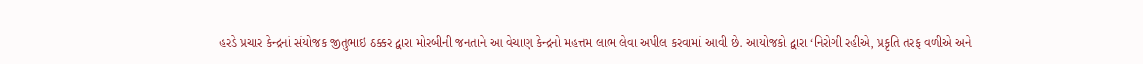હરડે પ્રચાર કેન્દ્રનાં સંયોજક જીતુભાઇ ઠક્કર દ્વારા મોરબીની જનતાને આ વેચાણ કેન્દ્રનો મહત્તમ લાભ લેવા અપીલ કરવામાં આવી છે. આયોજકો દ્વારા ‘નિરોગી રહીએ, પ્રકૃતિ તરફ વળીએ અને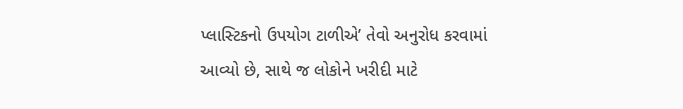પ્લાસ્ટિકનો ઉપયોગ ટાળીએ’ તેવો અનુરોધ કરવામાં આવ્યો છે, સાથે જ લોકોને ખરીદી માટે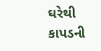ઘરેથી કાપડની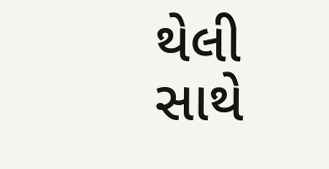થેલી સાથે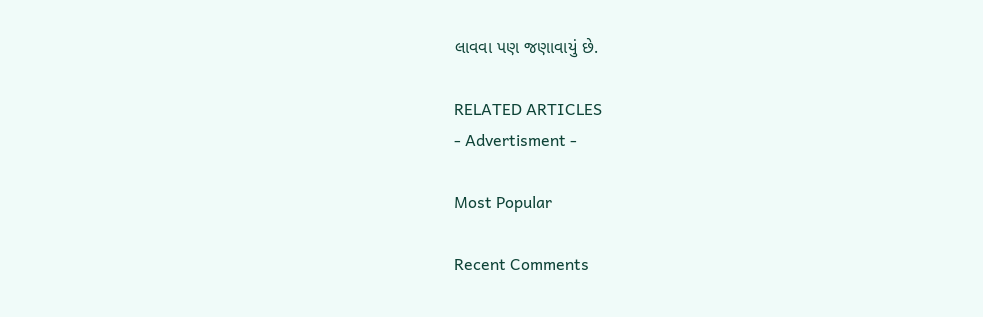લાવવા પણ જણાવાયું છે.

RELATED ARTICLES
- Advertisment -

Most Popular

Recent Comments